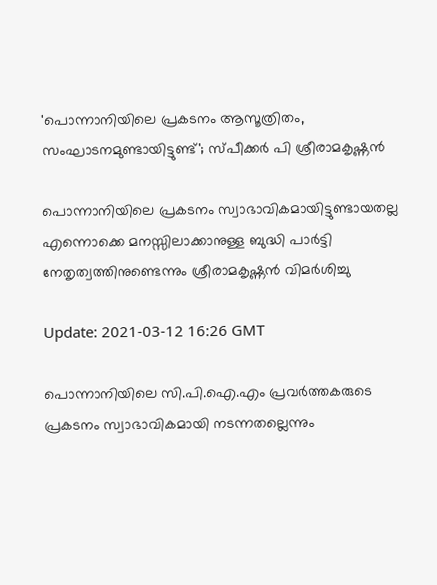'പൊന്നാനിയിലെ പ്രകടനം ആസൂത്രിതം, സംഘാടനമുണ്ടായിട്ടുണ്ട്'; സ്പീക്കര്‍ പി ശ്രീരാമകൃഷ്ണന്‍

പൊന്നാനിയിലെ പ്രകടനം സ്വാഭാവികമായിട്ടുണ്ടായതല്ല എന്നൊക്കെ മനസ്സിലാക്കാനുള്ള ബുദ്ധി പാര്‍ട്ടി നേതൃത്വത്തിനുണ്ടെന്നും ശ്രീരാമകൃഷ്ണന്‍ വിമര്‍ശിച്ചു

Update: 2021-03-12 16:26 GMT

പൊന്നാനിയിലെ സി.പി.ഐ.എം പ്രവര്‍ത്തകരുടെ പ്രകടനം സ്വാഭാവികമായി നടന്നതല്ലെന്നും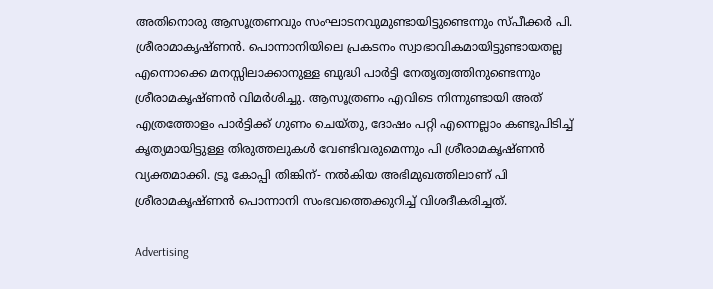അതിനൊരു ആസൂത്രണവും സംഘാടനവുമുണ്ടായിട്ടുണ്ടെന്നും സ്പീക്കര്‍ പി. ശ്രീരാമാകൃഷ്ണന്‍. പൊന്നാനിയിലെ പ്രകടനം സ്വാഭാവികമായിട്ടുണ്ടായതല്ല എന്നൊക്കെ മനസ്സിലാക്കാനുള്ള ബുദ്ധി പാര്‍ട്ടി നേതൃത്വത്തിനുണ്ടെന്നും ശ്രീരാമകൃഷ്ണന്‍ വിമര്‍ശിച്ചു. ആസൂത്രണം എവിടെ നിന്നുണ്ടായി അത് എത്രത്തോളം പാര്‍ട്ടിക്ക് ഗുണം ചെയ്തു, ദോഷം പറ്റി എന്നെല്ലാം കണ്ടുപിടിച്ച് കൃത്യമായിട്ടുള്ള തിരുത്തലുകള്‍ വേണ്ടിവരുമെന്നും പി ശ്രീരാമകൃഷ്ണന്‍ വ്യക്തമാക്കി. ട്രൂ കോപ്പി തിങ്കിന്- നല്‍കിയ അഭിമുഖത്തിലാണ് പി ശ്രീരാമകൃഷ്ണന്‍ പൊന്നാനി സംഭവത്തെക്കുറിച്ച് വിശദീകരിച്ചത്.

Advertising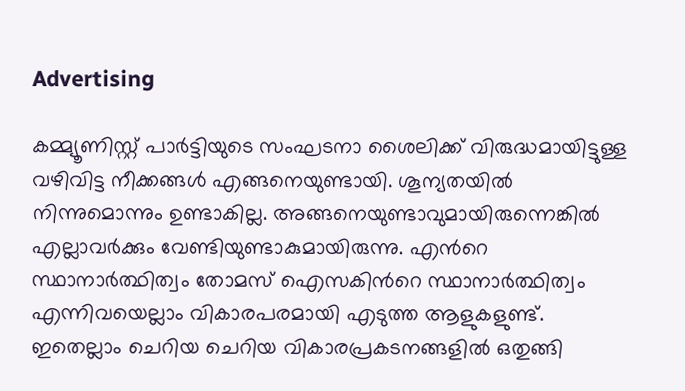Advertising

കമ്മ്യൂണിസ്റ്റ് പാര്‍ട്ടിയുടെ സംഘടനാ ശൈലിക്ക് വിരുദ്ധമായിട്ടുള്ള വഴിവിട്ട നീക്കങ്ങള്‍ എങ്ങനെയുണ്ടായി. ശൂന്യതയില്‍ നിന്നുമൊന്നും ഉണ്ടാകില്ല. അങ്ങനെയുണ്ടാവുമായിരുന്നെങ്കില്‍ എല്ലാവര്‍ക്കും വേണ്ടിയുണ്ടാകുമായിരുന്നു. എന്‍റെ സ്ഥാനാര്‍ത്ഥിത്വം തോമസ് ഐസകിന്‍റെ സ്ഥാനാര്‍ത്ഥിത്വം എന്നിവയെല്ലാം വികാരപരമായി എടുത്ത ആളുകളുണ്ട്. ഇതെല്ലാം ചെറിയ ചെറിയ വികാരപ്രകടനങ്ങളില്‍ ഒതുങ്ങി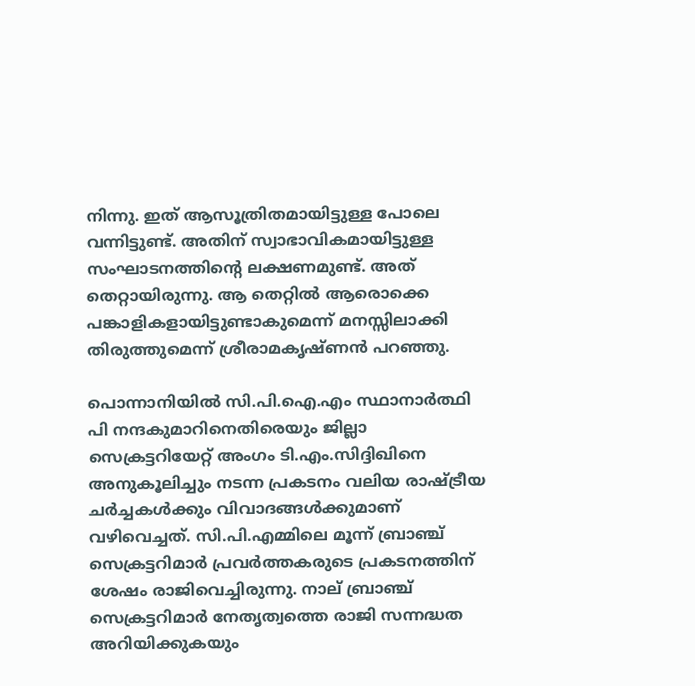നിന്നു. ഇത് ആസൂത്രിതമായിട്ടുള്ള പോലെ വന്നിട്ടുണ്ട്. അതിന് സ്വാഭാവികമായിട്ടുള്ള സംഘാടനത്തിന്‍റെ ലക്ഷണമുണ്ട്. അത് തെറ്റായിരുന്നു. ആ തെറ്റില്‍ ആരൊക്കെ പങ്കാളികളായിട്ടുണ്ടാകുമെന്ന് മനസ്സിലാക്കി തിരുത്തുമെന്ന് ശ്രീരാമകൃഷ്ണന്‍ പറഞ്ഞു.

പൊന്നാനിയില്‍ സി.പി.ഐ.എം സ്ഥാനാര്‍ത്ഥി പി നന്ദകുമാറിനെതിരെയും ജില്ലാ സെക്രട്ടറിയേറ്റ് അംഗം ടി.എം.സിദ്ദിഖിനെ അനുകൂലിച്ചും നടന്ന പ്രകടനം വലിയ രാഷ്ട്രീയ ചര്‍ച്ചകള്‍ക്കും വിവാദങ്ങള്‍ക്കുമാണ് വഴിവെച്ചത്. സി.പി.എമ്മിലെ മൂന്ന് ബ്രാഞ്ച് സെക്രട്ടറിമാര്‍ പ്രവര്‍ത്തകരുടെ പ്രകടനത്തിന് ശേഷം രാജിവെച്ചിരുന്നു. നാല് ബ്രാഞ്ച് സെക്രട്ടറിമാര്‍ നേതൃത്വത്തെ രാജി സന്നദ്ധത അറിയിക്കുകയും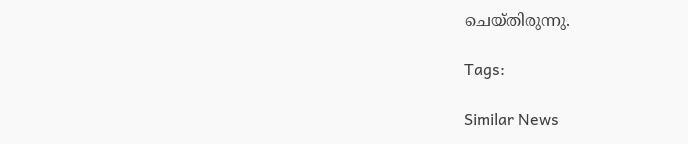ചെയ്തിരുന്നു.

Tags:

Similar News